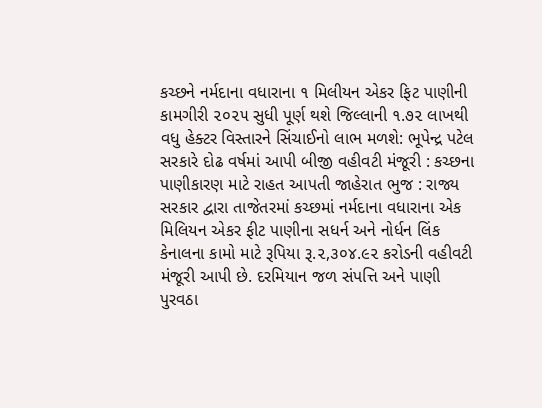કચ્છને નર્મદાના વધારાના ૧ મિલીયન એકર ફિટ પાણીની કામગીરી ૨૦૨૫ સુધી પૂર્ણ થશે જિલ્લાની ૧.૭૨ લાખથી વધુ હેક્ટર વિસ્તારને સિંચાઈનો લાભ મળશે: ભૂપેન્દ્ર પટેલ સરકારે દોઢ વર્ષમાં આપી બીજી વહીવટી મંજૂરી : કચ્છના પાણીકારણ માટે રાહત આપતી જાહેરાત ભુજ : રાજ્ય સરકાર દ્વારા તાજેતરમાં કચ્છમાં નર્મદાના વધારાના એક મિલિયન એકર ફીટ પાણીના સધર્ન અને નોર્ધન લિંક કેનાલના કામો માટે રૂપિયા રૂ.૨,૩૦૪.૯૨ કરોડની વહીવટી મંજૂરી આપી છે. દરમિયાન જળ સંપત્તિ અને પાણી પુરવઠા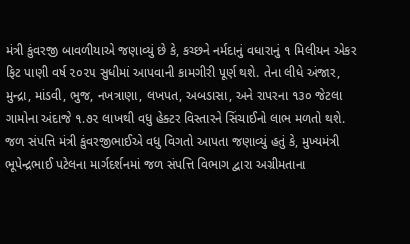મંત્રી કુંવરજી બાવળીયાએ જણાવ્યું છે કે, કચ્છને નર્મદાનું વધારાનું ૧ મિલીયન એકર ફિટ પાણી વર્ષ ૨૦૨૫ સુધીમાં આપવાની કામગીરી પૂર્ણ થશે. તેના લીધે અંજાર, મુન્દ્રા, માંડવી, ભુજ, નખત્રાણા, લખપત, અબડાસા, અને રાપરના ૧૩૦ જેટલા ગામોના અંદાજે ૧.૭૨ લાખથી વધુ હેક્ટર વિસ્તારને સિંચાઈનો લાભ મળતો થશે. જળ સંપત્તિ મંત્રી કુંવરજીભાઈએ વધુ વિગતો આપતા જણાવ્યું હતું કે, મુખ્યમંત્રી ભૂપેન્દ્રભાઈ પટેલના માર્ગદર્શનમાં જળ સંપત્તિ વિભાગ દ્વારા અગ્રીમતાના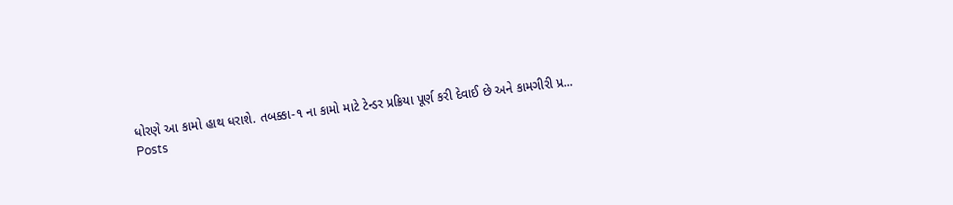ધોરણે આ કામો હાથ ધરાશે. તબક્કા-૧ ના કામો માટે ટેન્ડર પ્રક્રિયા પૂર્ણ કરી દેવાઈ છે અને કામગીરી પ્ર...
Posts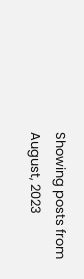Showing posts from August, 2023